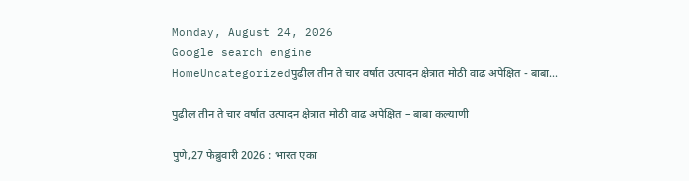Monday, August 24, 2026
Google search engine
HomeUncategorizedपुढील तीन ते चार वर्षात उत्पादन क्षेत्रात मोठी वाढ अपेक्षित - बाबा...

पुढील तीन ते चार वर्षात उत्पादन क्षेत्रात मोठी वाढ अपेक्षित – बाबा कल्याणी

पुणे,27 फेब्रुवारी 2026 : भारत एका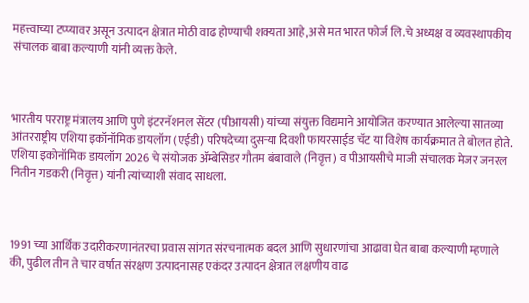महत्त्वाच्या टप्प्यावर असून उत्पादन क्षेत्रात मोठी वाढ होण्याची शक्यता आहे,असे मत भारत फोर्ज लि.चे अध्यक्ष व व्यवस्थापकीय संचालक बाबा कल्याणी यांनी व्यक्त केले.



भारतीय परराष्ट्र मंत्रालय आणि पुणे इंटरनॅशनल सेंटर (पीआयसी) यांच्या संयुक्त विद्यमाने आयोजित करण्यात आलेल्या सातव्या आंतरराष्ट्रीय एशिया इकॉनॉमिक डायलॉग (एईडी) परिषदेच्या दुसऱ्या दिवशी फायरसाईड चॅट या विशेष कार्यक्रमात ते बोलत होते. एशिया इकोनॉमिक डायलॉग 2026 चे संयोजक ॲम्बेसिडर गौतम बंबावाले (निवृत्त) व पीआयसीचे माजी संचालक मेजर जनरल नितीन गडकरी (निवृत्त) यांनी त्यांच्याशी संवाद साधला.



1991 च्या आर्थिक उदारीकरणानंतरचा प्रवास सांगत संरचनात्मक बदल आणि सुधारणांचा आढावा घेत बाबा कल्याणी म्हणाले की, पुढील तीन ते चार वर्षात संरक्षण उत्पादनासह एकंदर उत्पादन क्षेत्रात लक्षणीय वाढ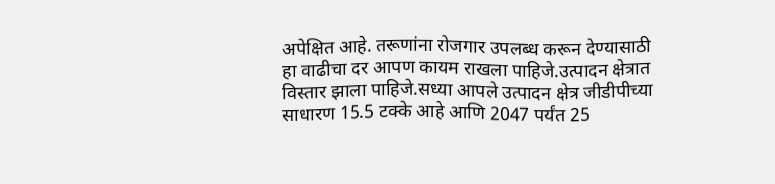अपेक्षित आहे. तरूणांना रोजगार उपलब्ध करून देण्यासाठी हा वाढीचा दर आपण कायम राखला पाहिजे.उत्पादन क्षेत्रात विस्तार झाला पाहिजे.सध्या आपले उत्पादन क्षेत्र जीडीपीच्या साधारण 15.5 टक्के आहे आणि 2047 पर्यंत 25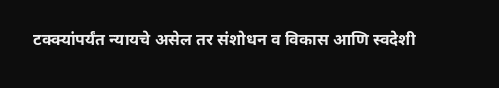टक्क्यांपर्यंत न्यायचे असेल तर संशोधन व विकास आणि स्वदेशी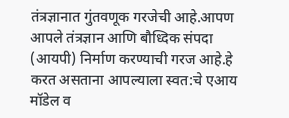तंत्रज्ञानात गुंतवणूक गरजेची आहे.आपण आपले तंत्रज्ञान आणि बौध्दिक संपदा (आयपी) निर्माण करण्याची गरज आहे.हे करत असताना आपल्याला स्वत:चे एआय मॉडेल व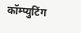कॉम्प्युटिंग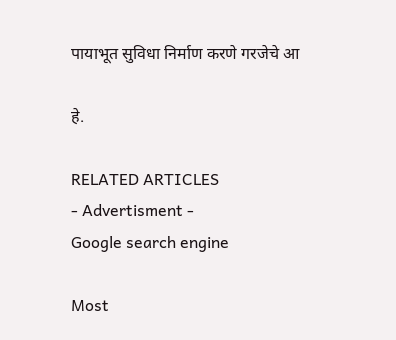पायाभूत सुविधा निर्माण करणे गरजेचे आ

हे.

RELATED ARTICLES
- Advertisment -
Google search engine

Most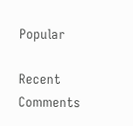Popular

Recent Comments